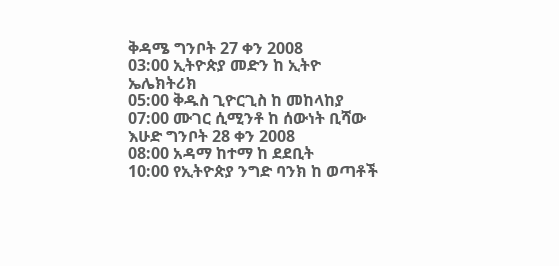ቅዳሜ ግንቦት 27 ቀን 2008
03:00 ኢትዮጵያ መድን ከ ኢትዮ ኤሌክትሪክ
05:00 ቅዱስ ጊዮርጊስ ከ መከላከያ
07:00 ሙገር ሲሚንቶ ከ ሰውነት ቢሻው
እሁድ ግንቦት 28 ቀን 2008
08:00 አዳማ ከተማ ከ ደደቢት
10:00 የኢትዮጵያ ንግድ ባንክ ከ ወጣቶች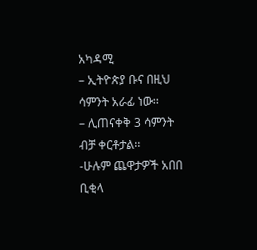አካዳሚ
– ኢትዮጵያ ቡና በዚህ ሳምንት አራፊ ነው፡፡
– ሊጠናቀቅ 3 ሳምንት ብቻ ቀርቶታል፡፡
-ሁሉም ጨዋታዎች አበበ ቢቂላ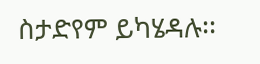ስታድየም ይካሄዳሉ፡፡